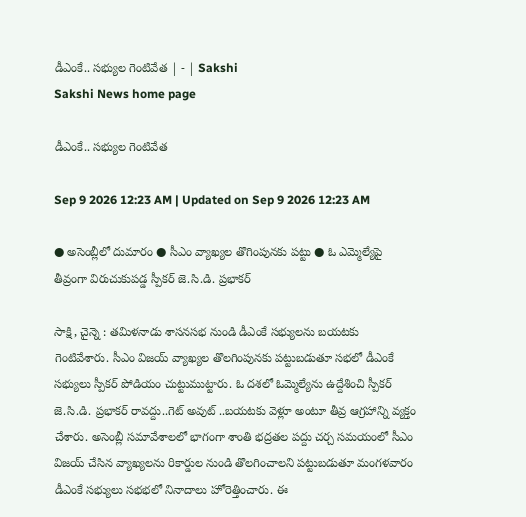డీఎంకే.. సభ్యుల గెంటివేత | - | Sakshi
Sakshi News home page

డీఎంకే.. సభ్యుల గెంటివేత

Sep 9 2026 12:23 AM | Updated on Sep 9 2026 12:23 AM

● అసెంబ్లీలో దుమారం ● సీఎం వ్యాఖ్యల తొగింపునకు పట్టు ● ఓ ఎమ్మెల్యేపై తీవ్రంగా విరుచుకుపడ్డ స్పీకర్‌ జె.సి.డి. ప్రభాకర్‌

సాక్షి, చైన్నె : తమిళనాడు శాసనసభ నుండి డీఎంకే సభ్యులను బయటకు గెంటివేశారు. సీఎం విజయ్‌ వ్యాఖ్యల తొలగింపునకు పట్టుబడుతూ సభలో డీఎంకే సభ్యులు స్పీకర్‌ పోడియం చుట్టుముట్టారు. ఓ దశలో ఓమ్మెల్యేను ఉద్దేశించి స్పీకర్‌ జె.సి.డి. ప్రభాకర్‌ రావద్దు..గెట్‌ అవుట్‌ ..బయటకు వెళ్లూ అంటూ తీవ్ర ఆగ్రహాన్ని వ్యక్తం చేశారు. అసెంబ్లీ సమావేశాలలో భాగంగా శాంతి భద్రతల పద్దు చర్చ సమయంలో సీఎం విజయ్‌ చేసిన వ్యాఖ్యలను రికార్డుల నుండి తొలగించాలని పట్టుబడుతూ మంగళవారం డీఎంకే సభ్యులు సభభలో నినాదాలు హోరెత్తించారు. ఈ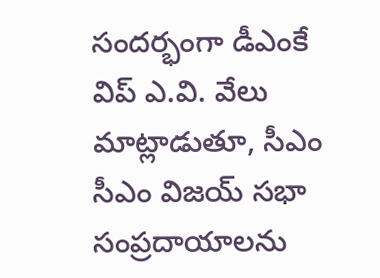సందర్భంగా డీఎంకే విప్‌ ఎ.వి. వేలు మాట్లాడుతూ, సీఎం సీఎం విజయ్‌ సభా సంప్రదాయాలను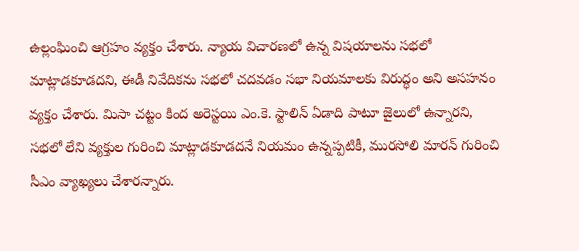ఉల్లంఘించి ఆగ్రహం వ్యక్తం చేశారు. న్యాయ విచారణలో ఉన్న విషయాలను సభలో మాట్లాడకూడదని, ఈడీ నివేదికను సభలో చదవడం సభా నియమాలకు విరుద్ధం అని అసహనం వ్యక్తం చేశారు. మిసా చట్టం కింద అరెస్టయి ఎం.కె. స్టాలిన్‌ ఏడాది పాటూ జైలులో ఉన్నారని, సభలో లేని వ్యక్తుల గురించి మాట్లాడకూడదనే నియమం ఉన్నప్పటికీ, మురసోలి మారన్‌ గురించి సీఎం వ్యాఖ్యలు చేశారన్నారు.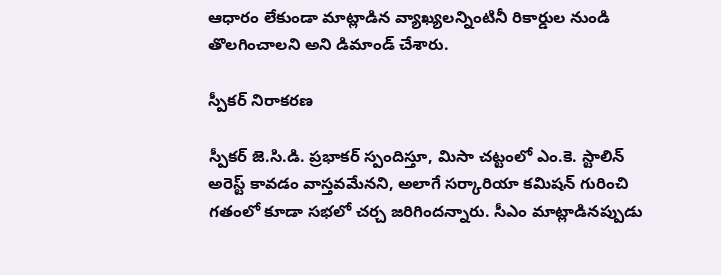ఆధారం లేకుండా మాట్లాడిన వ్యాఖ్యలన్నింటినీ రికార్డుల నుండి తొలగించాలని అని డిమాండ్‌ చేశారు.

స్పీకర్‌ నిరాకరణ

స్పీకర్‌ జె.సి.డి. ప్రభాకర్‌ స్పందిస్తూ, మిసా చట్టంలో ఎం.కె. స్టాలిన్‌ అరెస్ట్‌ కావడం వాస్తవమేనని, అలాగే సర్కారియా కమిషన్‌ గురించి గతంలో కూడా సభలో చర్చ జరిగిందన్నారు. సీఎం మాట్లాడినప్పుడు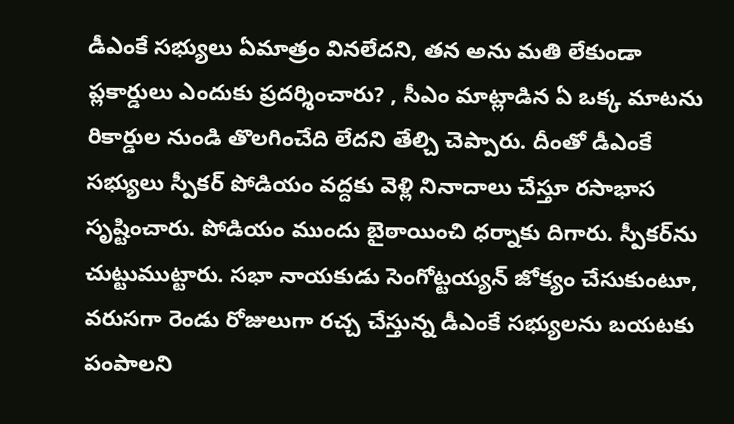డీఎంకే సభ్యులు ఏమాత్రం వినలేదని, తన అను మతి లేకుండా ప్లకార్డులు ఎందుకు ప్రదర్శించారు? , సీఎం మాట్లాడిన ఏ ఒక్క మాటను రికార్డుల నుండి తొలగించేది లేదని తేల్చి చెప్పారు. దీంతో డీఎంకే సభ్యులు స్పీకర్‌ పోడియం వద్దకు వెళ్లి నినాదాలు చేస్తూ రసాభాస సృష్టించారు. పోడియం ముందు బైఠాయించి ధర్నాకు దిగారు. స్పీకర్‌ను చుట్టుముట్టారు. సభా నాయకుడు సెంగోట్టయ్యన్‌ జోక్యం చేసుకుంటూ, వరుసగా రెండు రోజులుగా రచ్చ చేస్తున్న డీఎంకే సభ్యులను బయటకు పంపాలని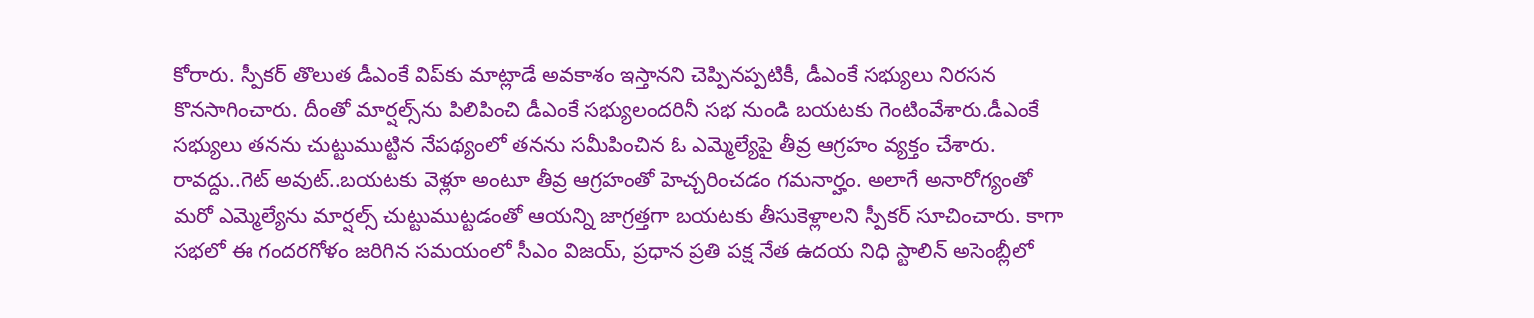కోరారు. స్పీకర్‌ తొలుత డీఎంకే విప్‌కు మాట్లాడే అవకాశం ఇస్తానని చెప్పినప్పటికీ, డీఎంకే సభ్యులు నిరసన కొనసాగించారు. దీంతో మార్షల్స్‌ను పిలిపించి డీఎంకే సభ్యులందరినీ సభ నుండి బయటకు గెంటింవేశారు.డీఎంకే సభ్యులు తనను చుట్టుముట్టిన నేపథ్యంలో తనను సమీపించిన ఓ ఎమ్మెల్యేపై తీవ్ర ఆగ్రహం వ్యక్తం చేశారు. రావద్దు..గెట్‌ అవుట్‌..బయటకు వెళ్లూ అంటూ తీవ్ర ఆగ్రహంతో హెచ్చరించడం గమనార్హం. అలాగే అనారోగ్యంతో మరో ఎమ్మెల్యేను మార్షల్స్‌ చుట్టుముట్టడంతో ఆయన్ని జాగ్రత్తగా బయటకు తీసుకెళ్లాలని స్పీకర్‌ సూచించారు. కాగా సభలో ఈ గందరగోళం జరిగిన సమయంలో సీఎం విజయ్‌, ప్రధాన ప్రతి పక్ష నేత ఉదయ నిధి స్టాలిన్‌ అసెంబ్లీలో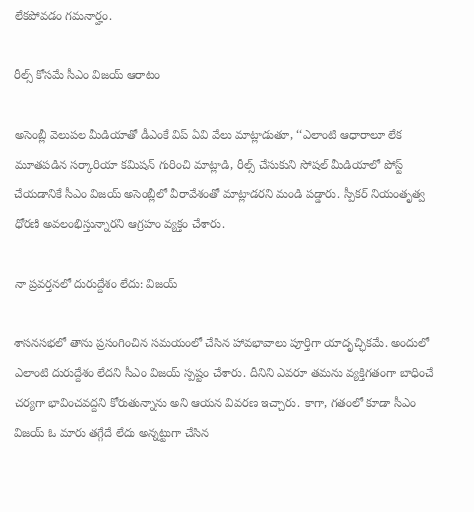లేకపోవడం గమనార్హం.

రీల్స్‌ కోసమే సీఎం విజయ్‌ ఆరాటం

అసెంబ్లీ వెలుపల మీడియాతో డీఎంకే విప్‌ ఏవి వేలు మాట్లాడుతూ, ‘‘ఎలాంటి ఆధారాలూ లేక మూతపడిన సర్కారియా కమిషన్‌ గురించి మాట్లాడి, రీల్స్‌ చేసుకుని సోషల్‌ మీడియాలో పోస్ట్‌ చేయడానికే సీఎం విజయ్‌ అసెంబ్లీలో వీరావేశంతో మాట్లాడరని మండి పడ్డారు. స్పీకర్‌ నియంతృత్వ ధోరణి అవలంభిస్తున్నారని ఆగ్రహం వ్యక్తం చేశారు.

నా ప్రవర్తనలో దురుద్దేశం లేదు: విజయ్‌

శాసనసభలో తాను ప్రసంగించిన సమయంలో చేసిన హావభావాలు పూర్తిగా యాదృచ్ఛికమే. అందులో ఎలాంటి దురుద్దేశం లేదని సీఎం విజయ్‌ స్పష్టం చేశారు. దీనిని ఎవరూ తమను వ్యక్తిగతంగా బాధించే చర్యగా భావించవద్దని కోరుతున్నాను అని ఆయన వివరణ ఇచ్చారు. కాగా, గతంలో కూడా సీఎం విజయ్‌ ఓ మారు తగ్గేదే లేదు అన్నట్టుగా చేసిన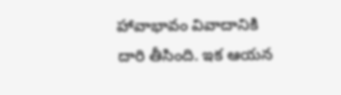హావాభావం వివాదానికి దారి తీసింది. ఇక ఆయన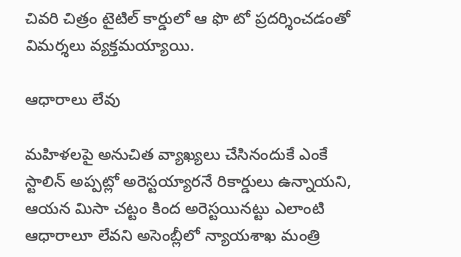చివరి చిత్రం టైటిల్‌ కార్డులో ఆ ఫొ టో ప్రదర్శించడంతో విమర్శలు వ్యక్తమయ్యాయి.

ఆధారాలు లేవు

మహిళలపై అనుచిత వ్యాఖ్యలు చేసినందుకే ఎంకే స్టాలిన్‌ అప్పట్లో అరెస్టయ్యారనే రికార్డులు ఉన్నాయని, ఆయన మిసా చట్టం కింద అరెస్టయినట్టు ఎలాంటి ఆధారాలూ లేవని అసెంబ్లీలో న్యాయశాఖ మంత్రి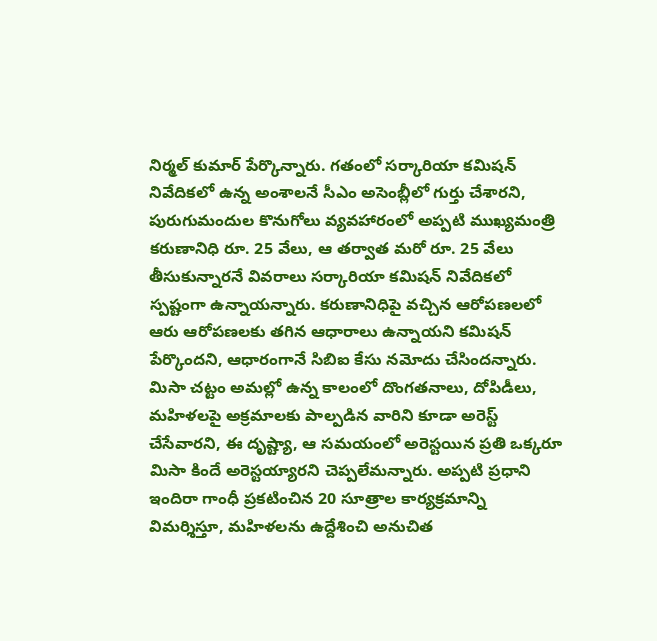నిర్మల్‌ కుమార్‌ పేర్కొన్నారు. గతంలో సర్కారియా కమిషన్‌ నివేదికలో ఉన్న అంశాలనే సీఎం అసెంబ్లీలో గుర్తు చేశారని, పురుగుమందుల కొనుగోలు వ్యవహారంలో అప్పటి ముఖ్యమంత్రి కరుణానిధి రూ. 25 వేలు, ఆ తర్వాత మరో రూ. 25 వేలు తీసుకున్నారనే వివరాలు సర్కారియా కమిషన్‌ నివేదికలో స్పష్టంగా ఉన్నాయన్నారు. కరుణానిధిపై వచ్చిన ఆరోపణలలో ఆరు ఆరోపణలకు తగిన ఆధారాలు ఉన్నాయని కమిషన్‌ పేర్కొందని, ఆధారంగానే సిబిఐ కేసు నమోదు చేసిందన్నారు. మిసా చట్టం అమల్లో ఉన్న కాలంలో దొంగతనాలు, దోపిడీలు, మహిళలపై అక్రమాలకు పాల్పడిన వారిని కూడా అరెస్ట్‌ చేసేవారని, ఈ దృష్ట్యా, ఆ సమయంలో అరెస్టయిన ప్రతి ఒక్కరూ మిసా కిందే అరెస్టయ్యారని చెప్పలేమన్నారు. అప్పటి ప్రధాని ఇందిరా గాంధీ ప్రకటించిన 20 సూత్రాల కార్యక్రమాన్ని విమర్శిస్తూ, మహిళలను ఉద్దేశించి అనుచిత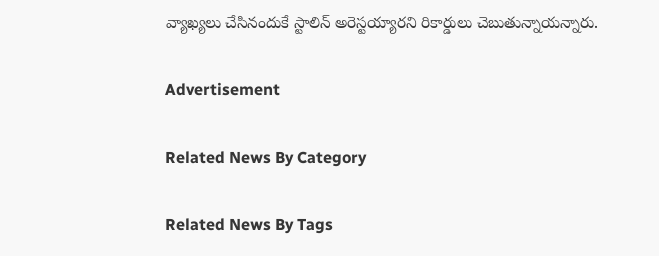వ్యాఖ్యలు చేసినందుకే స్టాలిన్‌ అరెస్టయ్యారని రికార్డులు చెబుతున్నాయన్నారు.

Advertisement

Related News By Category

Related News By Tags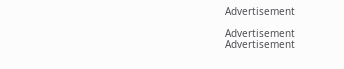Advertisement

Advertisement
Advertisement